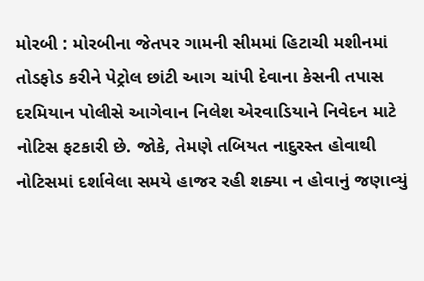મોરબી : મોરબીના જેતપર ગામની સીમમાં હિટાચી મશીનમાં તોડફોડ કરીને પેટ્રોલ છાંટી આગ ચાંપી દેવાના કેસની તપાસ દરમિયાન પોલીસે આગેવાન નિલેશ એરવાડિયાને નિવેદન માટે નોટિસ ફટકારી છે. જોકે, તેમણે તબિયત નાદુરસ્ત હોવાથી નોટિસમાં દર્શાવેલા સમયે હાજર રહી શક્યા ન હોવાનું જણાવ્યું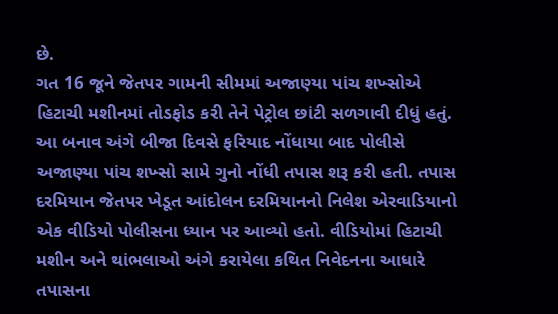છે.
ગત 16 જૂને જેતપર ગામની સીમમાં અજાણ્યા પાંચ શખ્સોએ હિટાચી મશીનમાં તોડફોડ કરી તેને પેટ્રોલ છાંટી સળગાવી દીધું હતું. આ બનાવ અંગે બીજા દિવસે ફરિયાદ નોંધાયા બાદ પોલીસે અજાણ્યા પાંચ શખ્સો સામે ગુનો નોંધી તપાસ શરૂ કરી હતી. તપાસ દરમિયાન જેતપર ખેડૂત આંદોલન દરમિયાનનો નિલેશ એરવાડિયાનો એક વીડિયો પોલીસના ધ્યાન પર આવ્યો હતો. વીડિયોમાં હિટાચી મશીન અને થાંભલાઓ અંગે કરાયેલા કથિત નિવેદનના આધારે તપાસના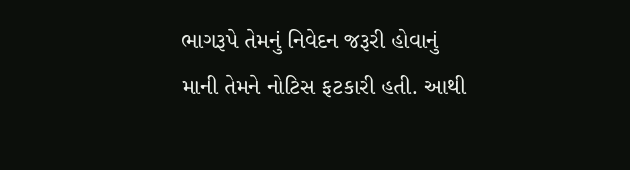ભાગરૂપે તેમનું નિવેદન જરૂરી હોવાનું માની તેમને નોટિસ ફટકારી હતી. આથી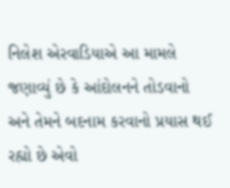નિલેશ એરવાડિયાએ આ મામલે જણાવ્યું છે કે આંદોલનને તોડવાનો અને તેમને બદનામ કરવાનો પ્રયાસ થઈ રહ્યો છે એવો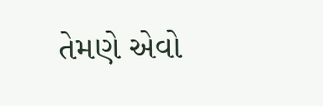તેમણે એવો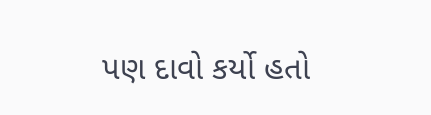પણ દાવો કર્યો હતો